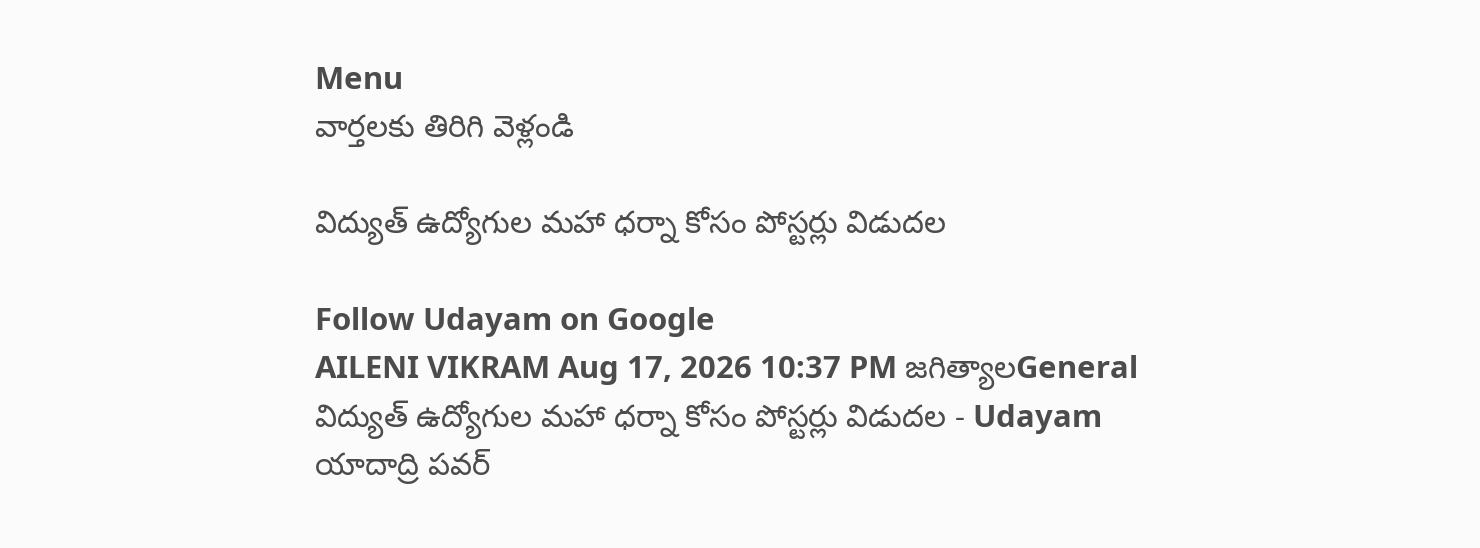Menu
వార్తలకు తిరిగి వెళ్లండి

విద్యుత్ ఉద్యోగుల మహా ధర్నా కోసం పోస్టర్లు విడుదల

Follow Udayam on Google
AILENI VIKRAM Aug 17, 2026 10:37 PM జగిత్యాలGeneral
విద్యుత్ ఉద్యోగుల మహా ధర్నా కోసం పోస్టర్లు విడుదల - Udayam
యాదాద్రి పవర్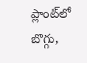ప్లాంట్‌లో బొగ్గు,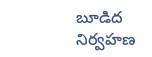బూడిద నిర్వహణ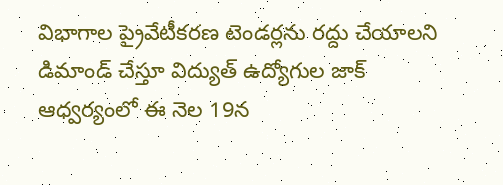విభాగాల ప్రైవేటీకరణ టెండర్లను రద్దు చేయాలని డిమాండ్ చేస్తూ విద్యుత్ ఉద్యోగుల జాక్ ఆధ్వర్యంలో ఈ నెల 19న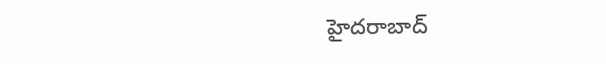హైదరాబాద్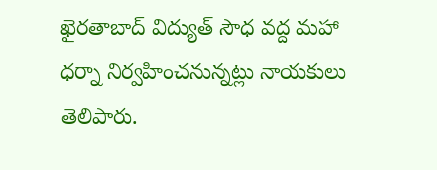ఖైరతాబాద్ విద్యుత్ సౌధ వద్ద మహా ధర్నా నిర్వహించనున్నట్లు నాయకులు తెలిపారు.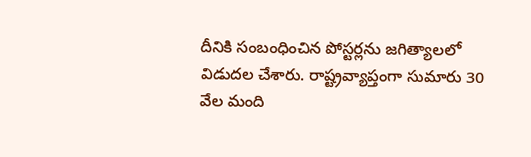దీనికి సంబంధించిన పోస్టర్లను జగిత్యాలలో విడుదల చేశారు. రాష్ట్రవ్యాప్తంగా సుమారు 30 వేల మంది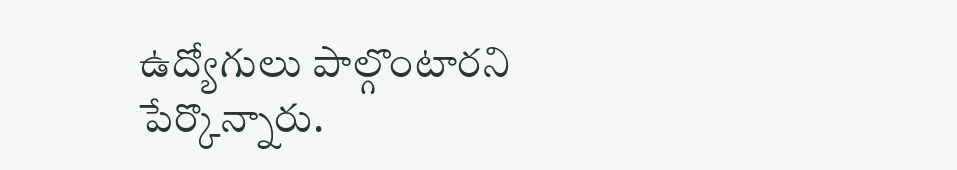ఉద్యోగులు పాల్గొంటారని పేర్కొన్నారు.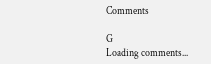Comments

G
Loading comments...